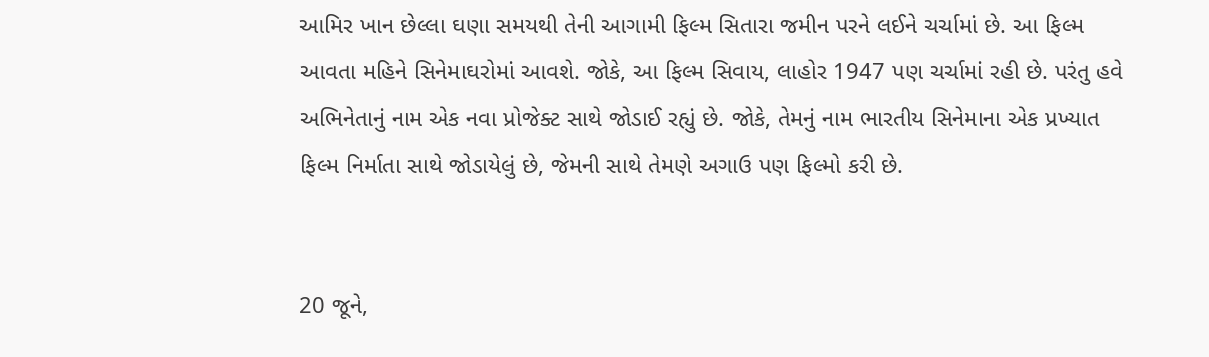આમિર ખાન છેલ્લા ઘણા સમયથી તેની આગામી ફિલ્મ સિતારા જમીન પરને લઈને ચર્ચામાં છે. આ ફિલ્મ આવતા મહિને સિનેમાઘરોમાં આવશે. જોકે, આ ફિલ્મ સિવાય, લાહોર 1947 પણ ચર્ચામાં રહી છે. પરંતુ હવે અભિનેતાનું નામ એક નવા પ્રોજેક્ટ સાથે જોડાઈ રહ્યું છે. જોકે, તેમનું નામ ભારતીય સિનેમાના એક પ્રખ્યાત ફિલ્મ નિર્માતા સાથે જોડાયેલું છે, જેમની સાથે તેમણે અગાઉ પણ ફિલ્મો કરી છે.


20 જૂને,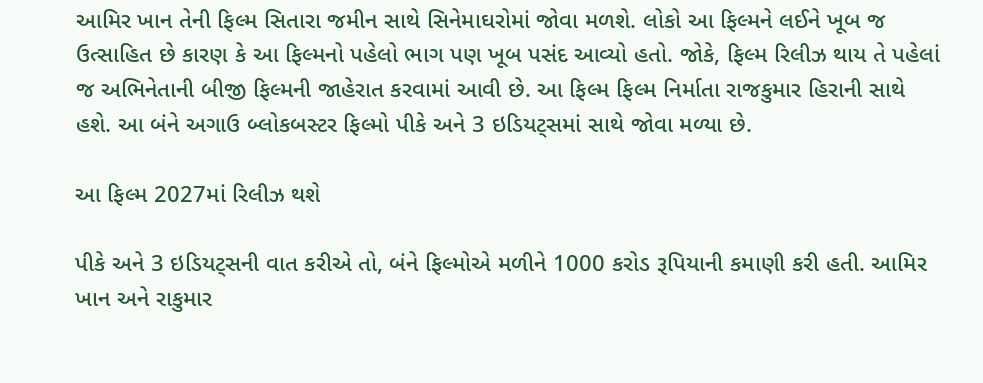આમિર ખાન તેની ફિલ્મ સિતારા જમીન સાથે સિનેમાઘરોમાં જોવા મળશે. લોકો આ ફિલ્મને લઈને ખૂબ જ ઉત્સાહિત છે કારણ કે આ ફિલ્મનો પહેલો ભાગ પણ ખૂબ પસંદ આવ્યો હતો. જોકે, ફિલ્મ રિલીઝ થાય તે પહેલાં જ અભિનેતાની બીજી ફિલ્મની જાહેરાત કરવામાં આવી છે. આ ફિલ્મ ફિલ્મ નિર્માતા રાજકુમાર હિરાની સાથે હશે. આ બંને અગાઉ બ્લોકબસ્ટર ફિલ્મો પીકે અને 3 ઇડિયટ્સમાં સાથે જોવા મળ્યા છે.

આ ફિલ્મ 2027માં રિલીઝ થશે

પીકે અને 3 ઇડિયટ્સની વાત કરીએ તો, બંને ફિલ્મોએ મળીને 1000 કરોડ રૂપિયાની કમાણી કરી હતી. આમિર ખાન અને રાકુમાર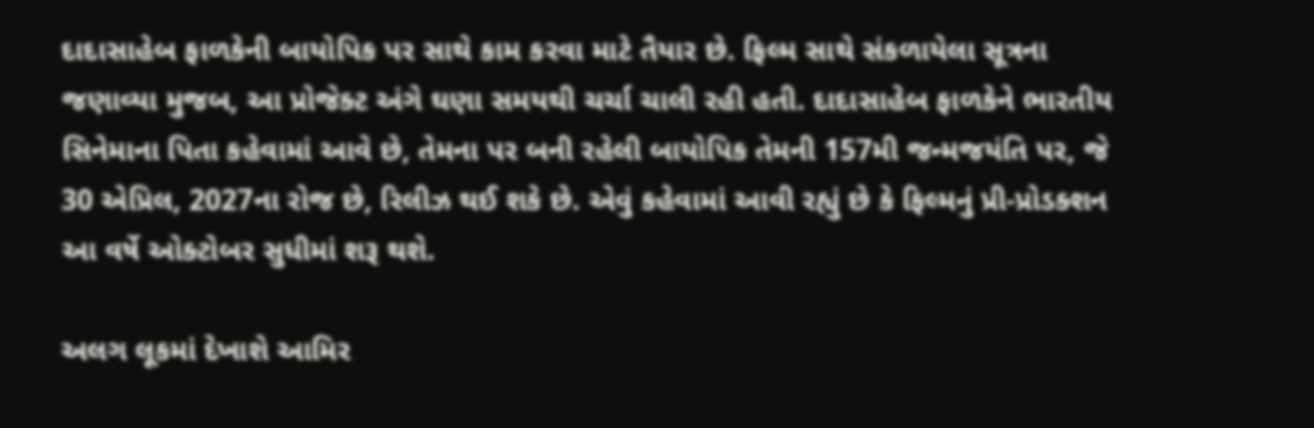દાદાસાહેબ ફાળકેની બાયોપિક પર સાથે કામ કરવા માટે તૈયાર છે. ફિલ્મ સાથે સંકળાયેલા સૂત્રના જણાવ્યા મુજબ, આ પ્રોજેક્ટ અંગે ઘણા સમયથી ચર્ચા ચાલી રહી હતી. દાદાસાહેબ ફાળકેને ભારતીય સિનેમાના પિતા કહેવામાં આવે છે, તેમના પર બની રહેલી બાયોપિક તેમની 157મી જન્મજયંતિ પર, જે 30 એપ્રિલ, 2027ના રોજ છે, રિલીઝ થઈ શકે છે. એવું કહેવામાં આવી રહ્યું છે કે ફિલ્મનું પ્રી-પ્રોડક્શન આ વર્ષે ઓક્ટોબર સુધીમાં શરૂ થશે.

અલગ લૂકમાં દેખાશે આમિર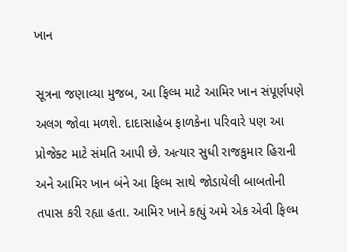ખાન

સૂત્રના જણાવ્યા મુજબ, આ ફિલ્મ માટે આમિર ખાન સંપૂર્ણપણે અલગ જોવા મળશે. દાદાસાહેબ ફાળકેના પરિવારે પણ આ પ્રોજેક્ટ માટે સંમતિ આપી છે. અત્યાર સુધી રાજકુમાર હિરાની અને આમિર ખાન બંને આ ફિલ્મ સાથે જોડાયેલી બાબતોની તપાસ કરી રહ્યા હતા. આમિર ખાને કહ્યું અમે એક એવી ફિલ્મ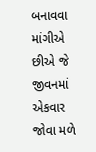બનાવવા માંગીએ છીએ જે જીવનમાં એકવાર જોવા મળે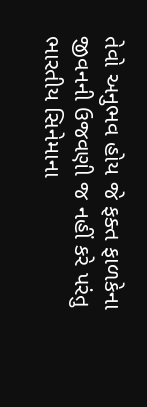તેવો અનુભવ હોય જે ફક્ત ફાળકેના જીવનની ઉજવણી જ નહીં કરે પરંતુ ભારતીય સિનેમાના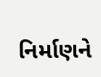નિર્માણને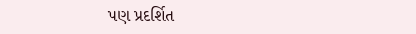પણ પ્રદર્શિત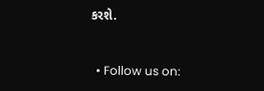કરશે.


  • Follow us on: